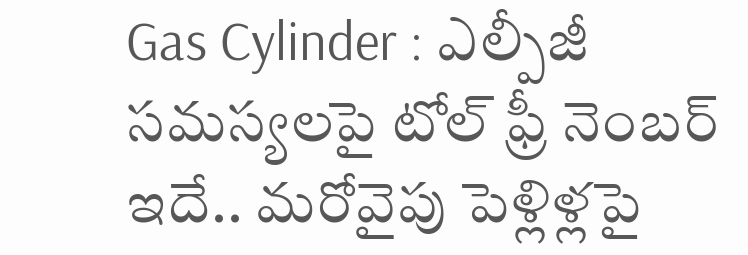Gas Cylinder : ఎల్పీజీ సమస్యలపై టోల్ ఫ్రీ నెంబర్ ఇదే.. మరోవైపు పెళ్లిళ్లపై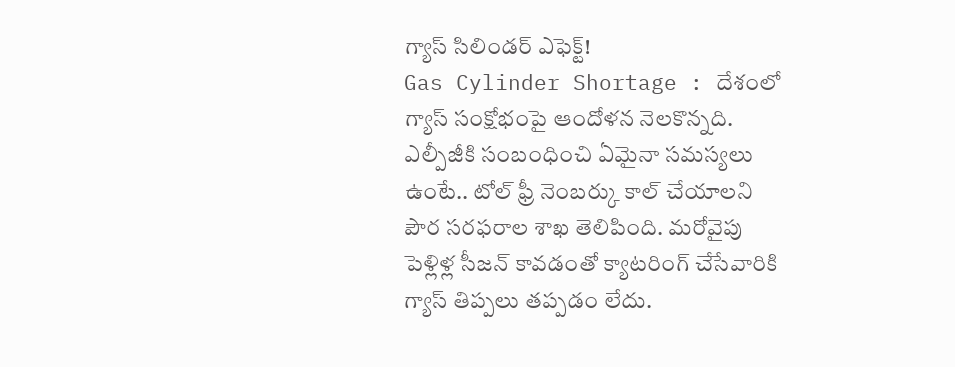గ్యాస్ సిలిండర్ ఎఫెక్ట్!
Gas Cylinder Shortage : దేశంలో గ్యాస్ సంక్షోభంపై ఆందోళన నెలకొన్నది. ఎల్పీజీకి సంబంధించి ఏమైనా సమస్యలు ఉంటే.. టోల్ ఫ్రీ నెంబర్కు కాల్ చేయాలని పౌర సరఫరాల శాఖ తెలిపింది. మరోవైపు పెళ్లిళ్ల సీజన్ కావడంతో క్యాటరింగ్ చేసేవారికి గ్యాస్ తిప్పలు తప్పడం లేదు.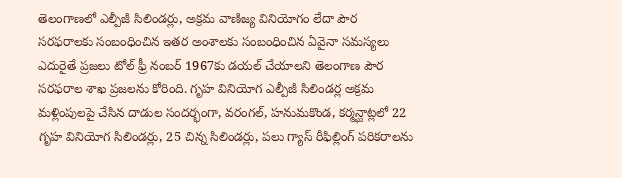తెలంగాణలో ఎల్పీజీ సిలిండర్లు, అక్రమ వాణిజ్య వినియోగం లేదా పౌర సరఫరాలకు సంబంధించిన ఇతర అంశాలకు సంబంధించిన ఏవైనా సమస్యలు ఎదురైతే ప్రజలు టోల్ ఫ్రీ నంబర్ 1967కు డయల్ చేయాలని తెలంగాణ పౌర సరఫరాల శాఖ ప్రజలను కోరింది. గృహ వినియోగ ఎల్పీజీ సిలిండర్ల అక్రమ మళ్లింపులపై చేసిన దాడుల సందర్భంగా, వరంగల్, హనుమకొండ, కర్మన్ఘాట్లలో 22 గృహ వినియోగ సిలిండర్లు, 25 చిన్న సిలిండర్లు, పలు గ్యాస్ రీఫిల్లింగ్ పరికరాలను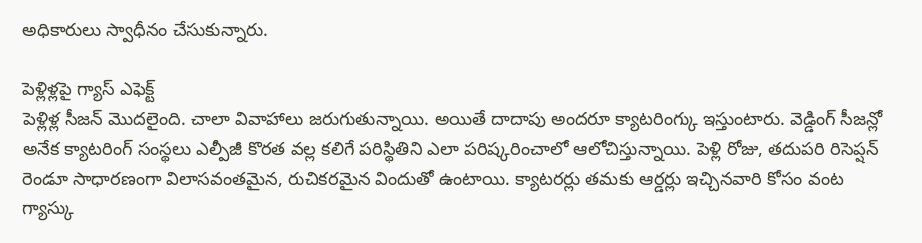అధికారులు స్వాధీనం చేసుకున్నారు.

పెళ్లిళ్లపై గ్యాస్ ఎఫెక్ట్
పెళ్లిళ్ల సీజన్ మెుదలైంది. చాలా వివాహాలు జరుగుతున్నాయి. అయితే దాదాపు అందరూ క్యాటరింగ్కు ఇస్తుంటారు. వెడ్డింగ్ సీజన్లో అనేక క్యాటరింగ్ సంస్థలు ఎల్పీజీ కొరత వల్ల కలిగే పరిస్థితిని ఎలా పరిష్కరించాలో ఆలోచిస్తున్నాయి. పెళ్లి రోజు, తదుపరి రిసెప్షన్ రెండూ సాధారణంగా విలాసవంతమైన, రుచికరమైన విందుతో ఉంటాయి. క్యాటరర్లు తమకు ఆర్డర్లు ఇచ్చినవారి కోసం వంట గ్యాస్కు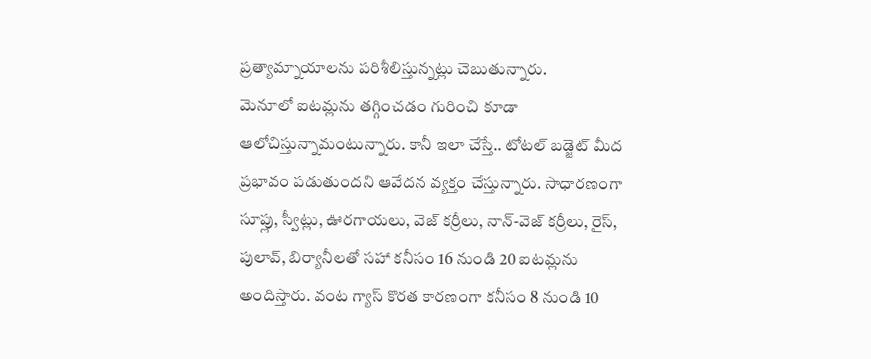ప్రత్యామ్నాయాలను పరిశీలిస్తున్నట్లు చెబుతున్నారు.
మెనూలో ఐటమ్లను తగ్గించడం గురించి కూడా ఆలోచిస్తున్నామంటున్నారు. కానీ ఇలా చేస్తే.. టోటల్ బడ్జెట్ మీద ప్రభావం పడుతుందని ఆవేదన వ్యక్తం చేస్తున్నారు. సాధారణంగా సూప్లు, స్వీట్లు, ఊరగాయలు, వెజ్ కర్రీలు, నాన్-వెజ్ కర్రీలు, రైస్, పులావ్, బిర్యానీలతో సహా కనీసం 16 నుండి 20 ఐటమ్లను అందిస్తారు. వంట గ్యాస్ కొరత కారణంగా కనీసం 8 నుండి 10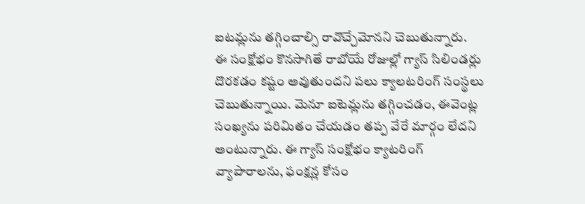ఐటమ్లను తగ్గించాల్సి రావొచ్చేమోనని చెబుతున్నారు.
ఈ సంక్షోభం కొనసాగితే రాబోయే రోజుల్లో గ్యాస్ సిలిండర్లు దొరకడం కష్టం అవుతుందని పలు క్యాలటరింగ్ సంస్థలు చెబుతున్నాయి. మెనూ ఐటెమ్లను తగ్గించడం, ఈవెంట్ల సంఖ్యను పరిమితం చేయడం తప్ప వేరే మార్గం లేదని అంటున్నారు. ఈ గ్యాస్ సంక్షోభం క్యాటరింగ్ వ్యాపారాలను, ఫంక్షన్ల కోసం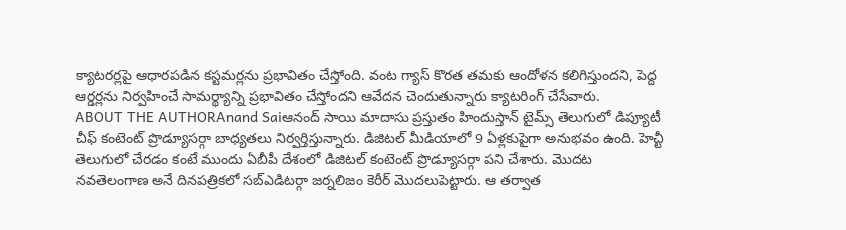క్యాటరర్లపై ఆధారపడిన కస్టమర్లను ప్రభావితం చేస్తోంది. వంట గ్యాస్ కొరత తమకు ఆందోళన కలిగిస్తుందని, పెద్ద ఆర్డర్లను నిర్వహించే సామర్థ్యాన్ని ప్రభావితం చేస్తోందని ఆవేదన చెందుతున్నారు క్యాటరింగ్ చేసేవారు.
ABOUT THE AUTHORAnand Saiఆనంద్ సాయి మాదాసు ప్రస్తుతం హిందుస్తాన్ టైమ్స్ తెలుగులో డిప్యూటీ చీఫ్ కంటెంట్ ప్రొడ్యూసర్గా బాధ్యతలు నిర్వర్తిస్తున్నారు. డిజిటల్ మీడియాలో 9 ఏళ్లకుపైగా అనుభవం ఉంది. హెచ్టీ తెలుగులో చేరడం కంటే ముందు ఏబీపీ దేశంలో డిజిటల్ కంటెంట్ ప్రొడ్యూసర్గా పని చేశారు. మెుదట నవతెలంగాణ అనే దినపత్రికలో సబ్ఎడిటర్గా జర్నలిజం కెరీర్ మెుదలుపెట్టారు. ఆ తర్వాత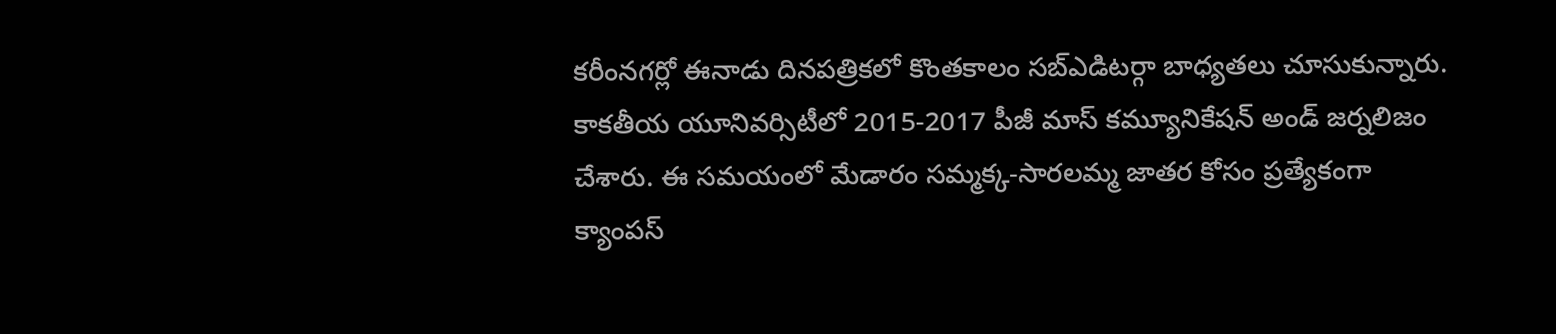కరీంనగర్లో ఈనాడు దినపత్రికలో కొంతకాలం సబ్ఎడిటర్గా బాధ్యతలు చూసుకున్నారు. కాకతీయ యూనివర్సిటీలో 2015-2017 పీజీ మాస్ కమ్యూనికేషన్ అండ్ జర్నలిజం చేశారు. ఈ సమయంలో మేడారం సమ్మక్క-సారలమ్మ జాతర కోసం ప్రత్యేకంగా క్యాంపస్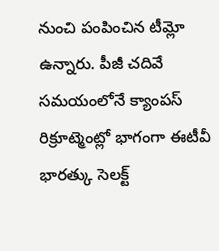నుంచి పంపించిన టీమ్లో ఉన్నారు. పీజీ చదివే సమయంలోనే క్యాంపస్ రిక్రూట్మెంట్లో భాగంగా ఈటీవీ భారత్కు సెలక్ట్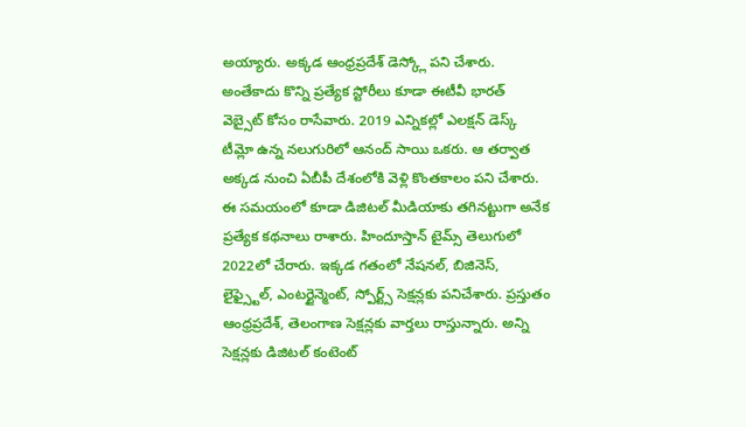అయ్యారు. అక్కడ ఆంధ్రప్రదేశ్ డెస్క్లో పని చేశారు. అంతేకాదు కొన్ని ప్రత్యేక స్టోరీలు కూడా ఈటీవీ భారత్ వెబ్సైట్ కోసం రాసేవారు. 2019 ఎన్నికల్లో ఎలక్షన్ డెస్క్ టీమ్లో ఉన్న నలుగురిలో ఆనంద్ సాయి ఒకరు. ఆ తర్వాత అక్కడ నుంచి ఏబీపీ దేశంలోకి వెళ్లి కొంతకాలం పని చేశారు. ఈ సమయంలో కూడా డిజిటల్ మీడియాకు తగినట్టుగా అనేక ప్రత్యేక కథనాలు రాశారు. హిందూస్తాన్ టైమ్స్ తెలుగులో 2022లో చేరారు. ఇక్కడ గతంలో నేషనల్, బిజినెస్, లైఫ్స్టైల్, ఎంటర్టైన్మెంట్, స్పోర్ట్స్ సెక్షన్లకు పనిచేశారు. ప్రస్తుతం ఆంధ్రప్రదేశ్, తెలంగాణ సెక్షన్లకు వార్తలు రాస్తున్నారు. అన్ని సెక్షన్లకు డిజిటల్ కంటెంట్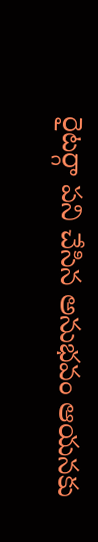రైటర్గా పని చేసిన అనుభవం ఆయనకు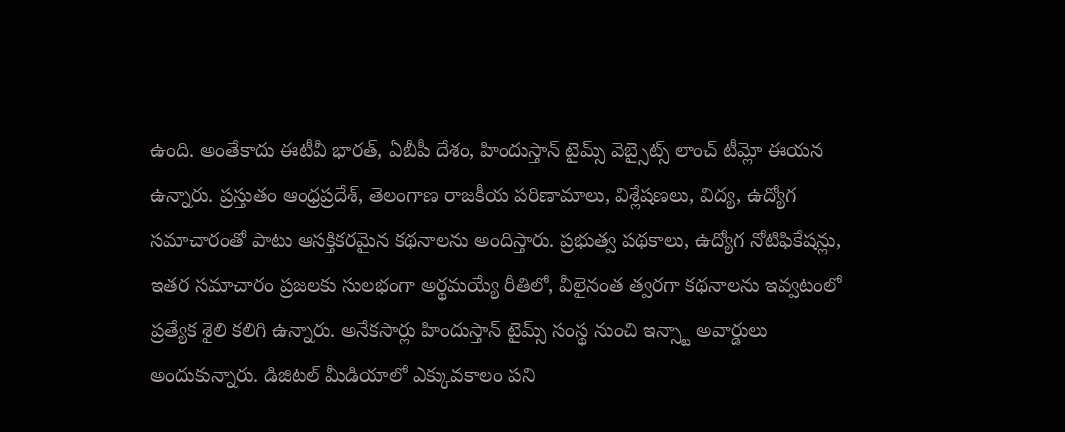ఉంది. అంతేకాదు ఈటీవీ భారత్, ఏబీపీ దేశం, హిందుస్తాన్ టైమ్స్ వెబ్సైట్స్ లాంచ్ టీమ్లో ఈయన ఉన్నారు. ప్రస్తుతం ఆంధ్రప్రదేశ్, తెలంగాణ రాజకీయ పరిణామాలు, విశ్లేషణలు, విద్య, ఉద్యోగ సమాచారంతో పాటు ఆసక్తికరమైన కథనాలను అందిస్తారు. ప్రభుత్వ పథకాలు, ఉద్యోగ నోటిఫికేషన్లు, ఇతర సమాచారం ప్రజలకు సులభంగా అర్థమయ్యే రీతిలో, వీలైనంత త్వరగా కథనాలను ఇవ్వటంలో ప్రత్యేక శైలి కలిగి ఉన్నారు. అనేకసార్లు హిందుస్తాన్ టైమ్స్ సంస్థ నుంచి ఇన్స్టా అవార్డులు అందుకున్నారు. డిజిటల్ మీడియాలో ఎక్కువకాలం పని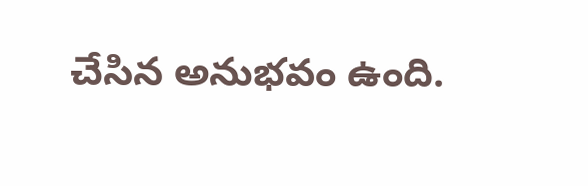చేసిన అనుభవం ఉంది.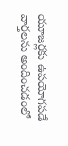యూజర్లకు ఉపయోగపడే వార్తలను అందించడంలో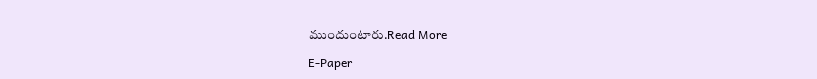ముందుంటారు.Read More

E-Paper